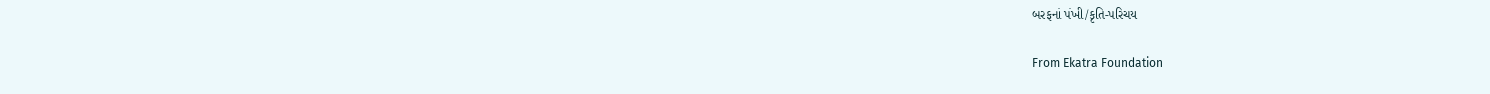બરફનાં પંખી/કૃતિ-પરિચય

From Ekatra Foundation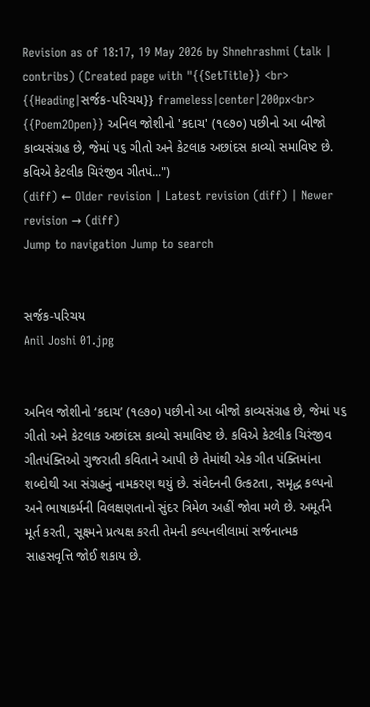Revision as of 18:17, 19 May 2026 by Shnehrashmi (talk | contribs) (Created page with "{{SetTitle}} <br> {{Heading|સર્જક-પરિચય}} frameless|center|200px<br> {{Poem2Open}} અનિલ જોશીનો 'કદાચ' (૧૯૭૦) પછીનો આ બીજો કાવ્યસંગ્રહ છે, જેમાં ૫૬ ગીતો અને કેટલાક અછાંદસ કાવ્યો સમાવિષ્ટ છે. કવિએ કેટલીક ચિરંજીવ ગીતપં...")
(diff) ← Older revision | Latest revision (diff) | Newer revision → (diff)
Jump to navigation Jump to search


સર્જક-પરિચય
Anil Joshi 01.jpg


અનિલ જોશીનો ‘કદાચ’ (૧૯૭૦) પછીનો આ બીજો કાવ્યસંગ્રહ છે, જેમાં ૫૬ ગીતો અને કેટલાક અછાંદસ કાવ્યો સમાવિષ્ટ છે. કવિએ કેટલીક ચિરંજીવ ગીતપંક્તિઓ ગુજરાતી કવિતાને આપી છે તેમાંથી એક ગીત પંક્તિમાંના શબ્દોથી આ સંગ્રહનું નામકરણ થયું છે. સંવેદનની ઉત્કટતા, સમૃદ્ધ કલ્પનો અને ભાષાકર્મની વિલક્ષણતાનો સુંદર ત્રિમેળ અહીં જોવા મળે છે. અમૂર્તને મૂર્ત કરતી, સૂક્ષ્મને પ્રત્યક્ષ કરતી તેમની કલ્પનલીલામાં સર્જનાત્મક સાહસવૃત્તિ જોઈ શકાય છે.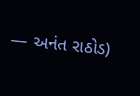— અનંત રાઠોડ)